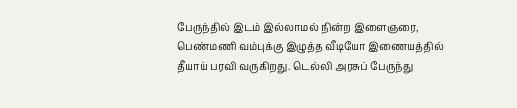பேருந்தில் இடம் இல்லாமல் நின்ற இளைஞரை, பெண்மணி வம்புக்கு இழுத்த வீடியோ இணையத்தில் தீயாய் பரவி வருகிறது. டெல்லி அரசுப் பேருந்து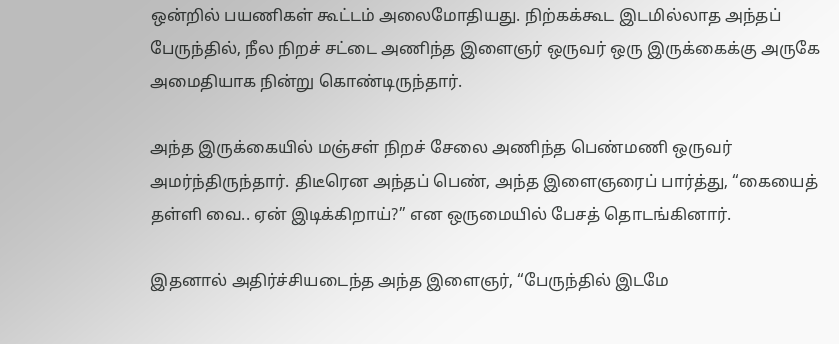ஒன்றில் பயணிகள் கூட்டம் அலைமோதியது. நிற்கக்கூட இடமில்லாத அந்தப் பேருந்தில், நீல நிறச் சட்டை அணிந்த இளைஞர் ஒருவர் ஒரு இருக்கைக்கு அருகே அமைதியாக நின்று கொண்டிருந்தார்.

அந்த இருக்கையில் மஞ்சள் நிறச் சேலை அணிந்த பெண்மணி ஒருவர் அமர்ந்திருந்தார். திடீரென அந்தப் பெண், அந்த இளைஞரைப் பார்த்து, “கையைத் தள்ளி வை.. ஏன் இடிக்கிறாய்?” என ஒருமையில் பேசத் தொடங்கினார்.

இதனால் அதிர்ச்சியடைந்த அந்த இளைஞர், “பேருந்தில் இடமே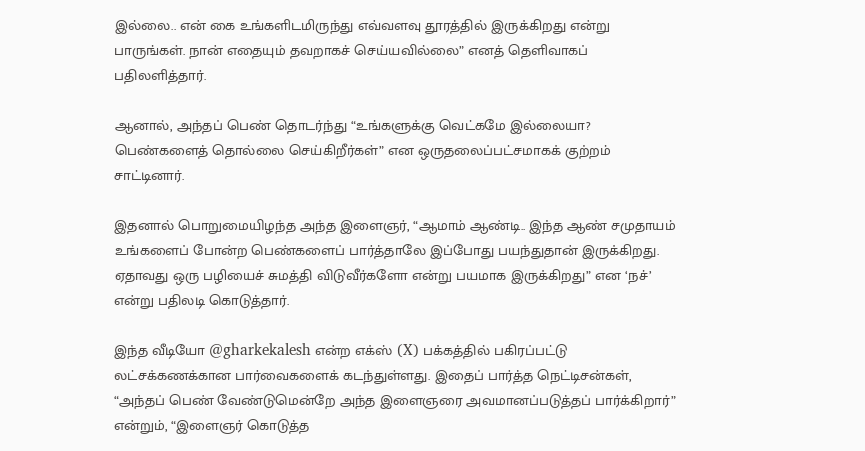இல்லை.. என் கை உங்களிடமிருந்து எவ்வளவு தூரத்தில் இருக்கிறது என்று பாருங்கள். நான் எதையும் தவறாகச் செய்யவில்லை” எனத் தெளிவாகப் பதிலளித்தார்.

ஆனால், அந்தப் பெண் தொடர்ந்து “உங்களுக்கு வெட்கமே இல்லையா? பெண்களைத் தொல்லை செய்கிறீர்கள்” என ஒருதலைப்பட்சமாகக் குற்றம் சாட்டினார்.

இதனால் பொறுமையிழந்த அந்த இளைஞர், “ஆமாம் ஆண்டி.. இந்த ஆண் சமுதாயம் உங்களைப் போன்ற பெண்களைப் பார்த்தாலே இப்போது பயந்துதான் இருக்கிறது. ஏதாவது ஒரு பழியைச் சுமத்தி விடுவீர்களோ என்று பயமாக இருக்கிறது” என ‘நச்’ என்று பதிலடி கொடுத்தார்.

இந்த வீடியோ @gharkekalesh என்ற எக்ஸ் (X) பக்கத்தில் பகிரப்பட்டு லட்சக்கணக்கான பார்வைகளைக் கடந்துள்ளது. இதைப் பார்த்த நெட்டிசன்கள், “அந்தப் பெண் வேண்டுமென்றே அந்த இளைஞரை அவமானப்படுத்தப் பார்க்கிறார்” என்றும், “இளைஞர் கொடுத்த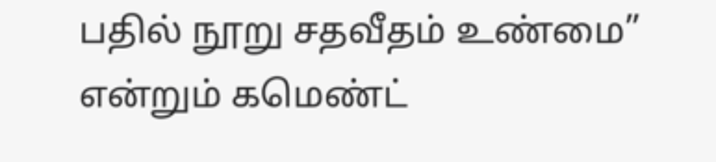பதில் நூறு சதவீதம் உண்மை” என்றும் கமெண்ட்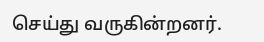செய்து வருகின்றனர்.